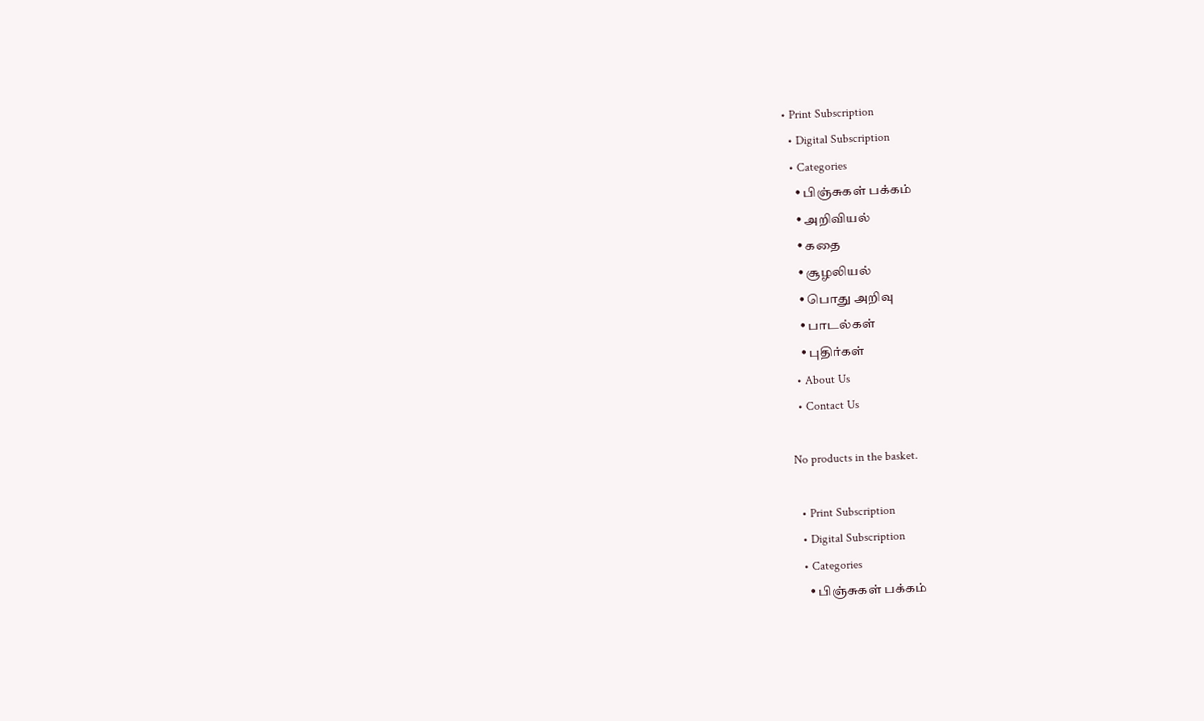• Print Subscription
  • Digital Subscription
  • Categories
    • பிஞ்சுகள் பக்கம்
    • அறிவியல்
    • கதை
    • சூழலியல்
    • பொது அறிவு
    • பாடல்கள்
    • புதிர்கள்
  • About Us
  • Contact Us

No products in the basket.

  • Print Subscription
  • Digital Subscription
  • Categories
    • பிஞ்சுகள் பக்கம்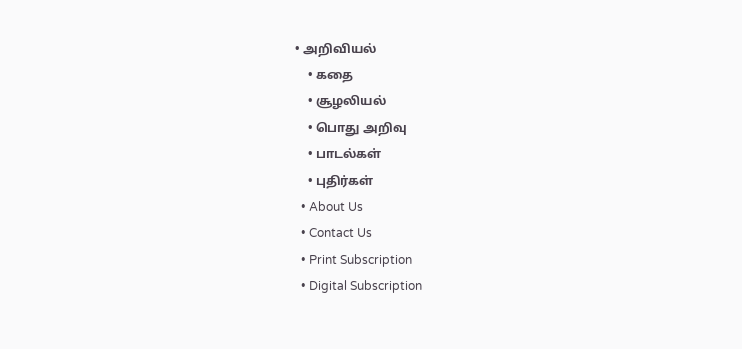• அறிவியல்
    • கதை
    • சூழலியல்
    • பொது அறிவு
    • பாடல்கள்
    • புதிர்கள்
  • About Us
  • Contact Us
  • Print Subscription
  • Digital Subscription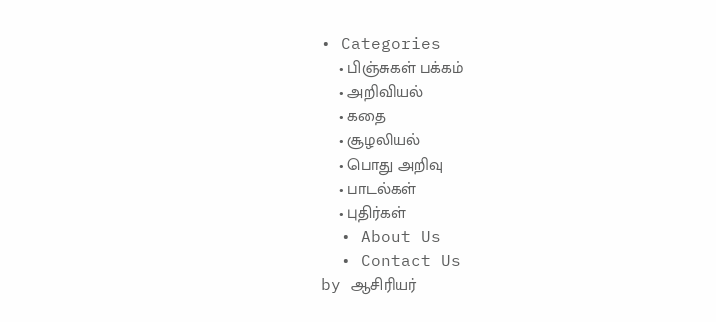• Categories
    • பிஞ்சுகள் பக்கம்
    • அறிவியல்
    • கதை
    • சூழலியல்
    • பொது அறிவு
    • பாடல்கள்
    • புதிர்கள்
  • About Us
  • Contact Us
by ஆசிரியர்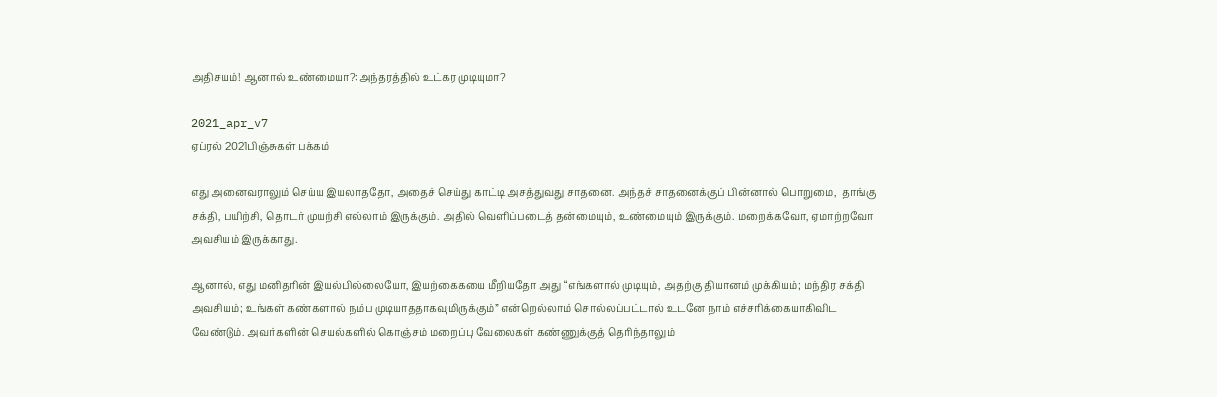அதிசயம்! ஆனால் உண்மையா?:அந்தரத்தில் உட்கர முடியுமா?

2021_apr_v7
ஏப்ரல் 2021பிஞ்சுகள் பக்கம்

எது அனைவராலும் செய்ய இயலாததோ, அதைச் செய்து காட்டி அசத்துவது சாதனை. அந்தச் சாதனைக்குப் பின்னால் பொறுமை,  தாங்கு சக்தி, பயிற்சி, தொடர் முயற்சி எல்லாம் இருக்கும். அதில் வெளிப்படைத் தன்மையும், உண்மையும் இருக்கும். மறைக்கவோ, ஏமாற்றவோ அவசியம் இருக்காது.

ஆனால், எது மனிதரின் இயல்பில்லையோ, இயற்கைகயை மீறியதோ அது “எங்களால் முடியும், அதற்கு தியானம் முக்கியம்; மந்திர சக்தி அவசியம்; உங்கள் கண்களால் நம்ப முடியாததாகவுமிருக்கும்” என்றெல்லாம் சொல்லப்பட்டால் உடனே நாம் எச்சரிக்கையாகிவிட வேண்டும். அவர்களின் செயல்களில் கொஞ்சம் மறைப்பு வேலைகள் கண்ணுக்குத் தெரிந்தாலும்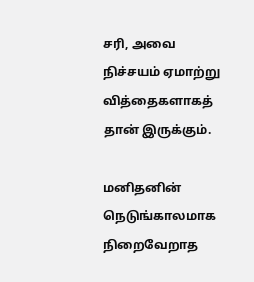சரி, அவை நிச்சயம் ஏமாற்று வித்தைகளாகத் தான் இருக்கும்.

மனிதனின் நெடுங்காலமாக நிறைவேறாத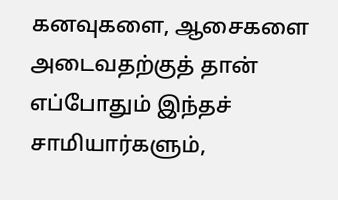கனவுகளை, ஆசைகளை அடைவதற்குத் தான் எப்போதும் இந்தச் சாமியார்களும்,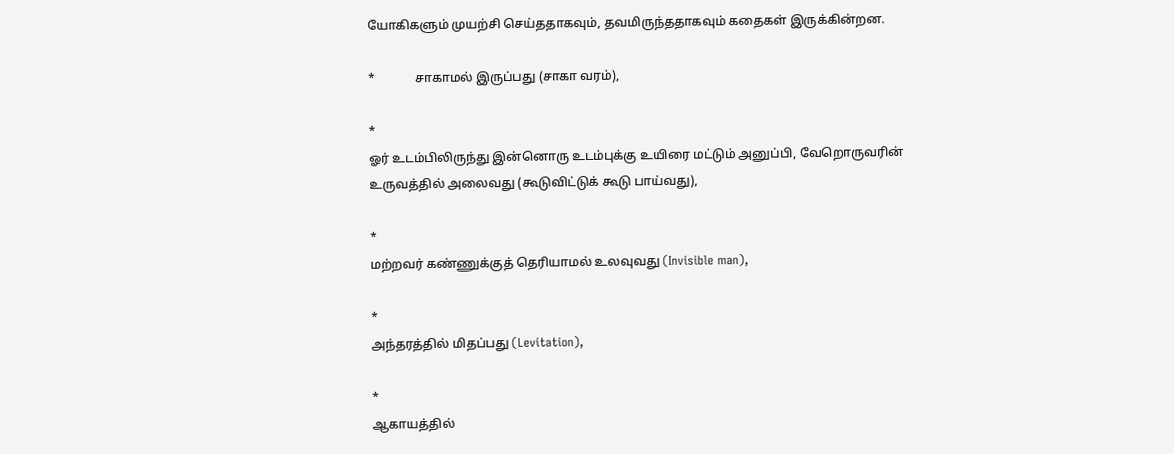யோகிகளும் முயற்சி செய்ததாகவும், தவமிருந்ததாகவும் கதைகள் இருக்கின்றன.

*             சாகாமல் இருப்பது (சாகா வரம்),

*
ஓர் உடம்பிலிருந்து இன்னொரு உடம்புக்கு உயிரை மட்டும் அனுப்பி, வேறொருவரின் உருவத்தில் அலைவது (கூடுவிட்டுக் கூடு பாய்வது),

*
மற்றவர் கண்ணுக்குத் தெரியாமல் உலவுவது (Invisible man),

*
அந்தரத்தில் மிதப்பது (Levitation),

*
ஆகாயத்தில்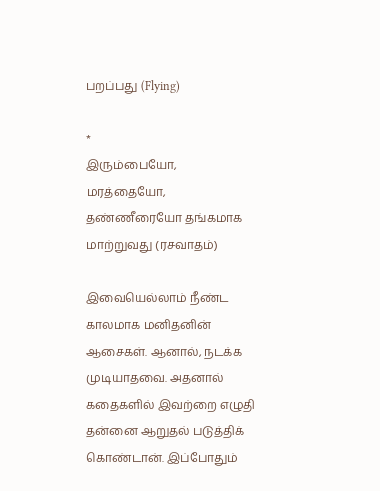பறப்பது (Flying)

*
இரும்பையோ, மரத்தையோ, தண்ணீரையோ தங்கமாக மாற்றுவது (ரசவாதம்)

இவையெல்லாம் நீண்ட காலமாக மனிதனின் ஆசைகள். ஆனால், நடக்க முடியாதவை. அதனால் கதைகளில் இவற்றை எழுதி தன்னை ஆறுதல் படுத்திக் கொண்டான். இப்போதும்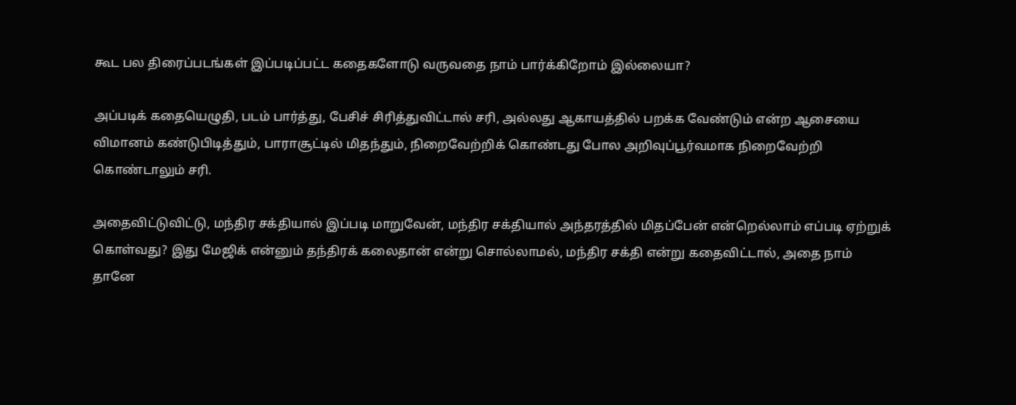கூட பல திரைப்படங்கள் இப்படிப்பட்ட கதைகளோடு வருவதை நாம் பார்க்கிறோம் இல்லையா?

அப்படிக் கதையெழுதி, படம் பார்த்து, பேசிச் சிரித்துவிட்டால் சரி, அல்லது ஆகாயத்தில் பறக்க வேண்டும் என்ற ஆசையை விமானம் கண்டுபிடித்தும், பாராசூட்டில் மிதந்தும், நிறைவேற்றிக் கொண்டது போல அறிவுப்பூர்வமாக நிறைவேற்றி கொண்டாலும் சரி.

அதைவிட்டுவிட்டு, மந்திர சக்தியால் இப்படி மாறுவேன், மந்திர சக்தியால் அந்தரத்தில் மிதப்பேன் என்றெல்லாம் எப்படி ஏற்றுக் கொள்வது? இது மேஜிக் என்னும் தந்திரக் கலைதான் என்று சொல்லாமல், மந்திர சக்தி என்று கதைவிட்டால், அதை நாம் தானே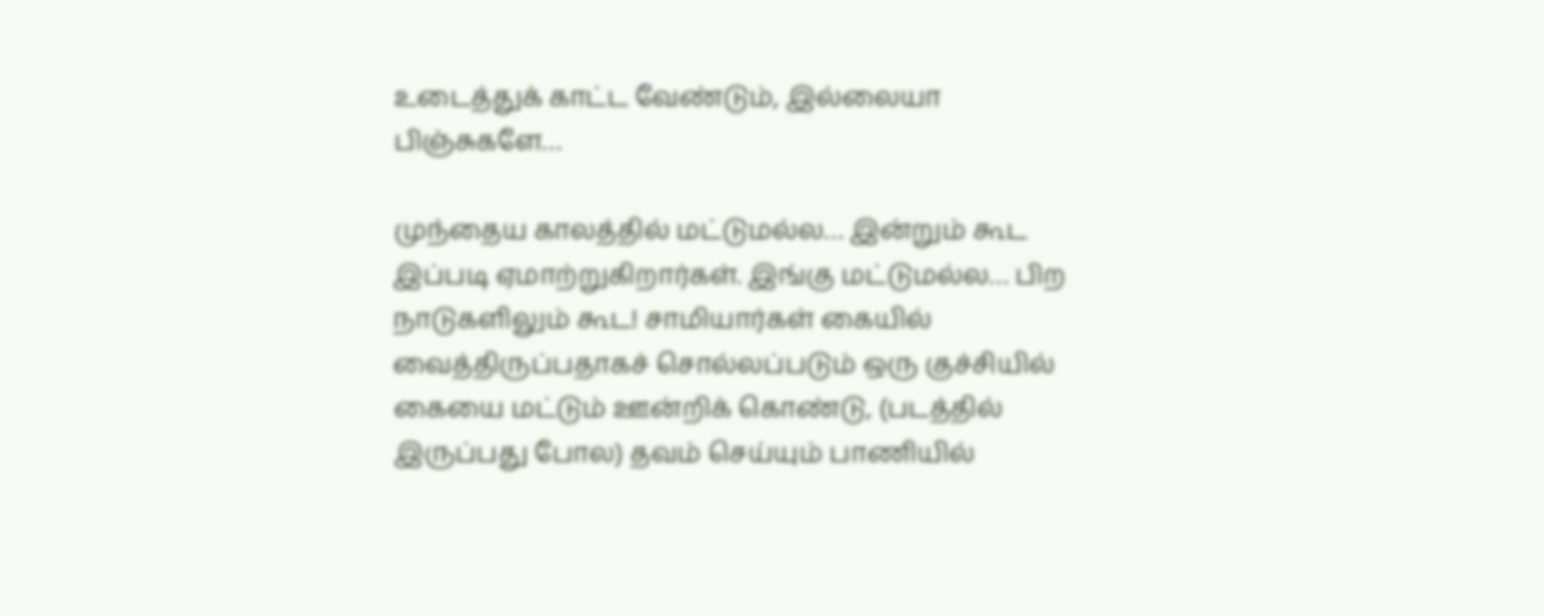உடைத்துக் காட்ட வேண்டும், இல்லையா பிஞ்சுகளே…

முந்தைய காலத்தில் மட்டுமல்ல… இன்றும் கூட இப்படி ஏமாற்றுகிறார்கள். இங்கு மட்டுமல்ல… பிற நாடுகளிலும் கூட! சாமியார்கள் கையில் வைத்திருப்பதாகச் சொல்லப்படும் ஒரு குச்சியில் கையை மட்டும் ஊன்றிக் கொண்டு, (படத்தில் இருப்பது போல) தவம் செய்யும் பாணியில்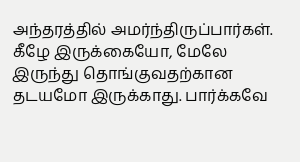அந்தரத்தில் அமர்ந்திருப்பார்கள். கீழே இருக்கையோ, மேலே இருந்து தொங்குவதற்கான தடயமோ இருக்காது. பார்க்கவே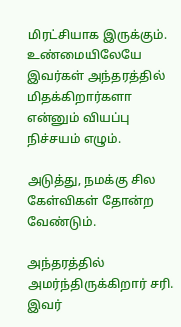மிரட்சியாக இருக்கும். உண்மையிலேயே இவர்கள் அந்தரத்தில் மிதக்கிறார்களா என்னும் வியப்பு நிச்சயம் எழும்.

அடுத்து, நமக்கு சில கேள்விகள் தோன்ற வேண்டும்.

அந்தரத்தில் அமர்ந்திருக்கிறார் சரி. இவர்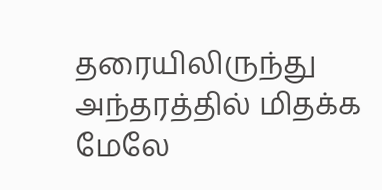தரையிலிருந்து அந்தரத்தில் மிதக்க மேலே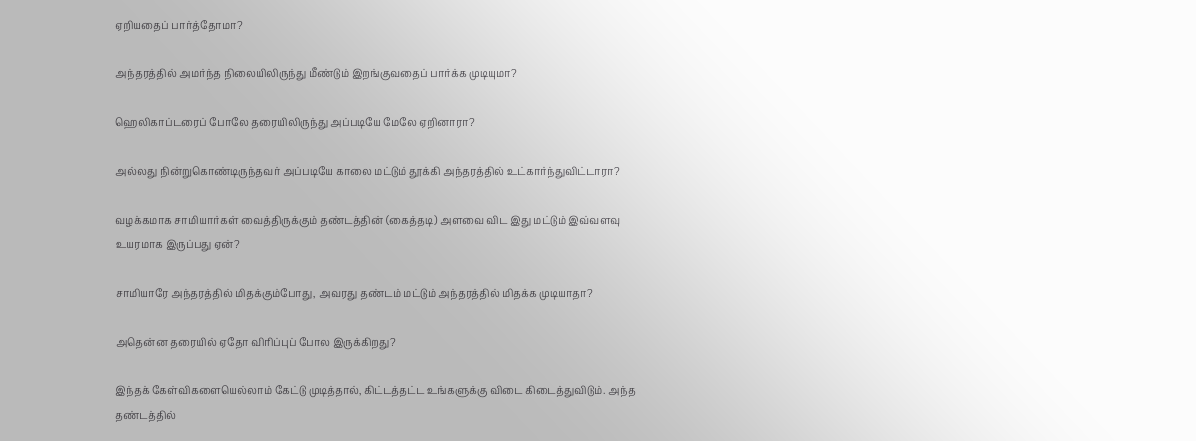ஏறியதைப் பார்த்தோமா?

அந்தரத்தில் அமர்ந்த நிலையிலிருந்து மீண்டும் இறங்குவதைப் பார்க்க முடியுமா?

ஹெலிகாப்டரைப் போலே தரையிலிருந்து அப்படியே மேலே ஏறினாரா?

அல்லது நின்றுகொண்டிருந்தவர் அப்படியே காலை மட்டும் தூக்கி அந்தரத்தில் உட்கார்ந்துவிட்டாரா?

வழக்கமாக சாமியார்கள் வைத்திருக்கும் தண்டத்தின் (கைத்தடி) அளவை விட இது மட்டும் இவ்வளவு உயரமாக இருப்பது ஏன்?

சாமியாரே அந்தரத்தில் மிதக்கும்போது, அவரது தண்டம் மட்டும் அந்தரத்தில் மிதக்க முடியாதா?

அதென்ன தரையில் ஏதோ விரிப்புப் போல இருக்கிறது?

இந்தக் கேள்விகளையெல்லாம் கேட்டு முடித்தால், கிட்டத்தட்ட உங்களுக்கு விடை கிடைத்துவிடும். அந்த தண்டத்தில்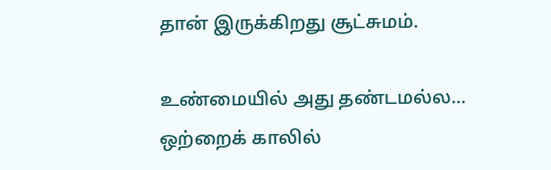தான் இருக்கிறது சூட்சுமம்.

உண்மையில் அது தண்டமல்ல… ஒற்றைக் காலில்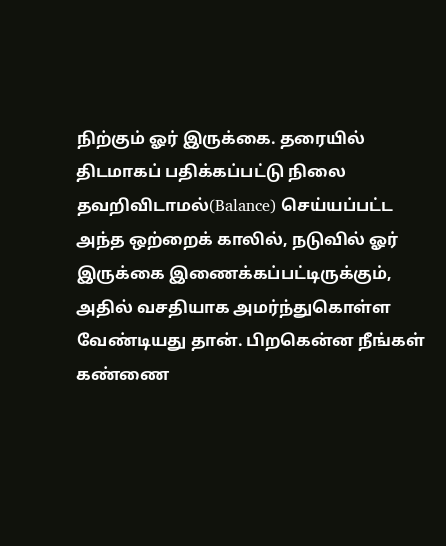நிற்கும் ஓர் இருக்கை. தரையில் திடமாகப் பதிக்கப்பட்டு நிலை தவறிவிடாமல்(Balance) செய்யப்பட்ட அந்த ஒற்றைக் காலில், நடுவில் ஓர் இருக்கை இணைக்கப்பட்டிருக்கும், அதில் வசதியாக அமர்ந்துகொள்ள வேண்டியது தான். பிறகென்ன நீங்கள் கண்ணை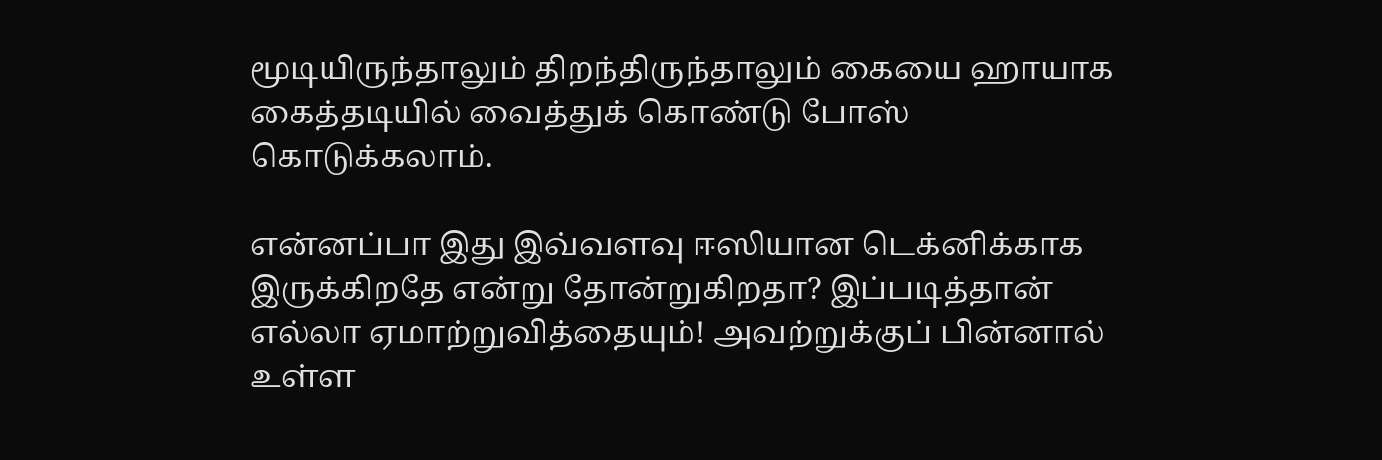மூடியிருந்தாலும் திறந்திருந்தாலும் கையை ஹாயாக கைத்தடியில் வைத்துக் கொண்டு போஸ் கொடுக்கலாம்.

என்னப்பா இது இவ்வளவு ஈஸியான டெக்னிக்காக இருக்கிறதே என்று தோன்றுகிறதா? இப்படித்தான் எல்லா ஏமாற்றுவித்தையும்! அவற்றுக்குப் பின்னால் உள்ள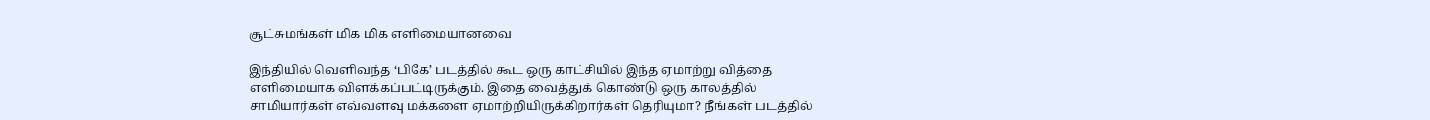சூட்சுமங்கள் மிக மிக எளிமையானவை

இந்தியில் வெளிவந்த ‘பிகே’ படத்தில் கூட ஒரு காட்சியில் இந்த ஏமாற்று வித்தை எளிமையாக விளக்கப்பட்டிருக்கும். இதை வைத்துக் கொண்டு ஒரு காலத்தில் சாமியார்கள் எவ்வளவு மக்களை ஏமாற்றியிருக்கிறார்கள் தெரியுமா? நீங்கள் படத்தில்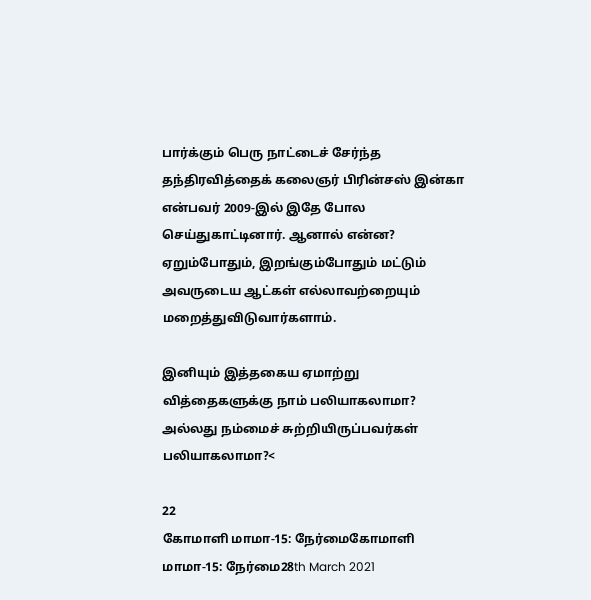பார்க்கும் பெரு நாட்டைச் சேர்ந்த தந்திரவித்தைக் கலைஞர் பிரின்சஸ் இன்கா என்பவர் 2009-இல் இதே போல செய்துகாட்டினார். ஆனால் என்ன? ஏறும்போதும், இறங்கும்போதும் மட்டும் அவருடைய ஆட்கள் எல்லாவற்றையும் மறைத்துவிடுவார்களாம்.

இனியும் இத்தகைய ஏமாற்று வித்தைகளுக்கு நாம் பலியாகலாமா? அல்லது நம்மைச் சுற்றியிருப்பவர்கள் பலியாகலாமா?<

22
கோமாளி மாமா-15: நேர்மைகோமாளி மாமா-15: நேர்மை28th March 2021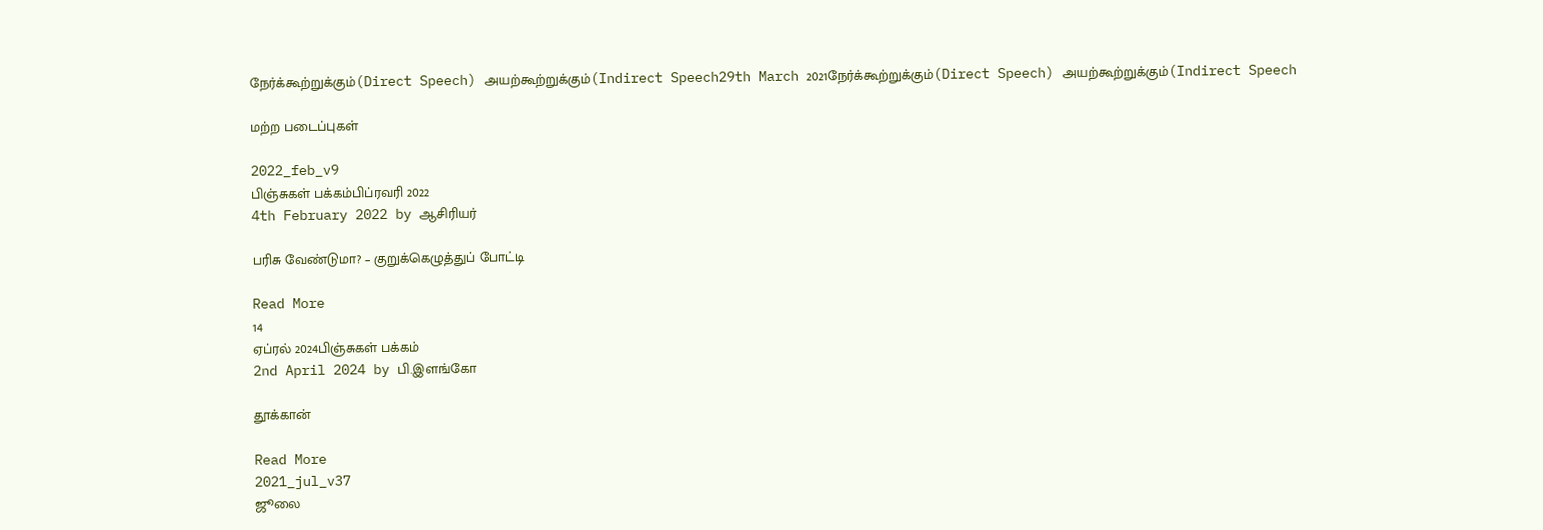நேர்க்கூற்றுக்கும்(Direct Speech) அயற்கூற்றுக்கும்(Indirect Speech29th March 2021நேர்க்கூற்றுக்கும்(Direct Speech) அயற்கூற்றுக்கும்(Indirect Speech

மற்ற படைப்புகள்

2022_feb_v9
பிஞ்சுகள் பக்கம்பிப்ரவரி 2022
4th February 2022 by ஆசிரியர்

பரிசு வேண்டுமா? – குறுக்கெழுத்துப் போட்டி

Read More
14
ஏப்ரல் 2024பிஞ்சுகள் பக்கம்
2nd April 2024 by பி.இளங்கோ

தூக்கான்

Read More
2021_jul_v37
ஜூலை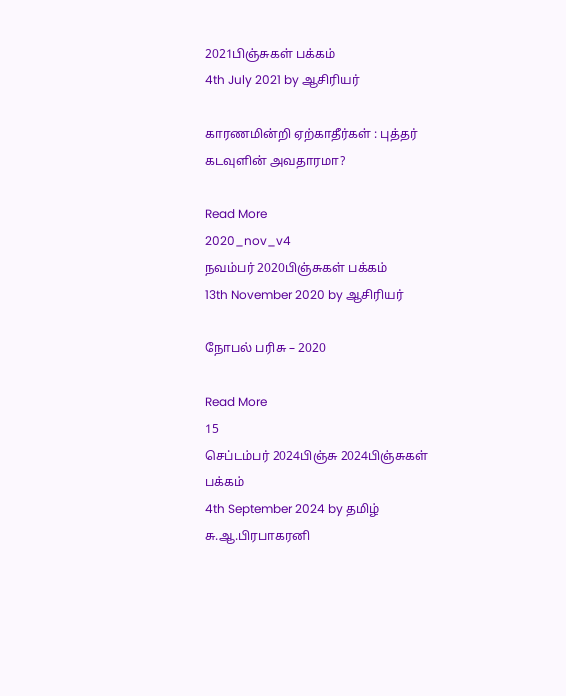2021பிஞ்சுகள் பக்கம்
4th July 2021 by ஆசிரியர்

காரணமின்றி ஏற்காதீர்கள் : புத்தர் கடவுளின் அவதாரமா?

Read More
2020_nov_v4
நவம்பர் 2020பிஞ்சுகள் பக்கம்
13th November 2020 by ஆசிரியர்

நோபல் பரிசு – 2020

Read More
15
செப்டம்பர் 2024பிஞ்சு 2024பிஞ்சுகள் பக்கம்
4th September 2024 by தமிழ் சு.ஆ.பிரபாகரனி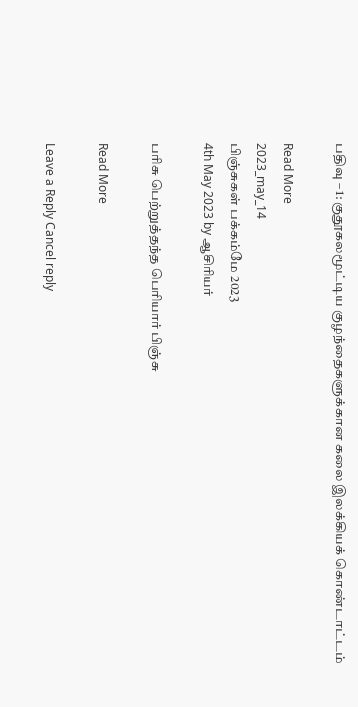பதிவு – 1: குதூகலமூட்டிய குழந்தைகளுக்கான கலை இலக்கியக் கொண்டாட்டம்

Read More
2023_may_14
பிஞ்சுகள் பக்கம்மே 2023
4th May 2023 by ஆசிரியர்

பரிசு பெற்றுத்தந்த பெரியார் பிஞ்சு

Read More

Leave a Reply Cancel reply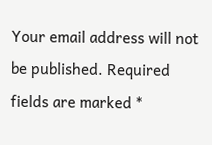Your email address will not be published. Required fields are marked *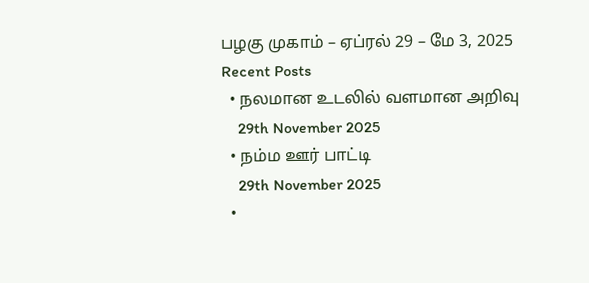பழகு முகாம் – ஏப்ரல் 29 – மே 3, 2025
Recent Posts
  • நலமான உடலில் வளமான அறிவு
    29th November 2025
  • நம்ம ஊர் பாட்டி
    29th November 2025
  •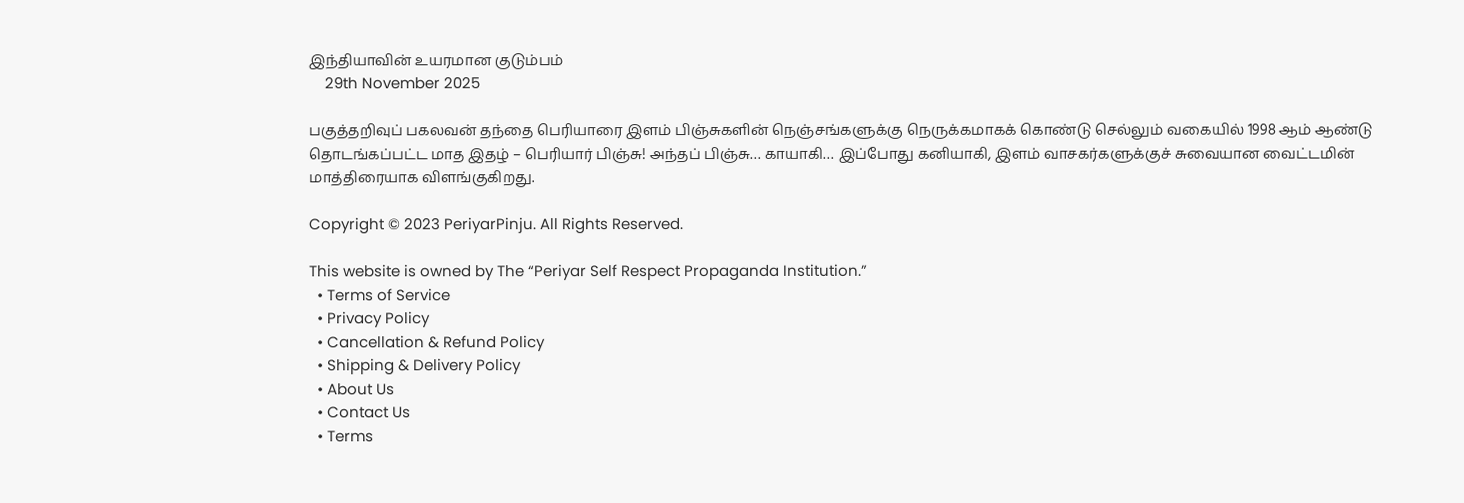இந்தியாவின் உயரமான குடும்பம்
    29th November 2025

பகுத்தறிவுப் பகலவன் தந்தை பெரியாரை இளம் பிஞ்சுகளின் நெஞ்சங்களுக்கு நெருக்கமாகக் கொண்டு செல்லும் வகையில் 1998 ஆம் ஆண்டு தொடங்கப்பட்ட மாத இதழ் – பெரியார் பிஞ்சு! அந்தப் பிஞ்சு… காயாகி… இப்போது கனியாகி, இளம் வாசகர்களுக்குச் சுவையான வைட்டமின் மாத்திரையாக விளங்குகிறது.

Copyright © 2023 PeriyarPinju. All Rights Reserved.

This website is owned by The “Periyar Self Respect Propaganda Institution.”
  • Terms of Service
  • Privacy Policy
  • Cancellation & Refund Policy
  • Shipping & Delivery Policy
  • About Us
  • Contact Us
  • Terms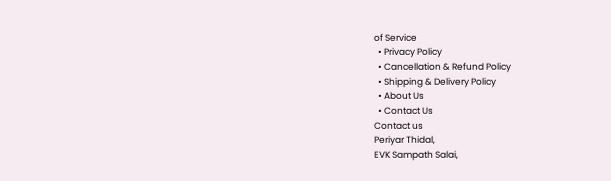of Service
  • Privacy Policy
  • Cancellation & Refund Policy
  • Shipping & Delivery Policy
  • About Us
  • Contact Us
Contact us
Periyar Thidal,
EVK Sampath Salai,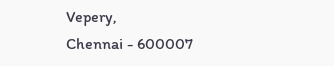Vepery,
Chennai - 600007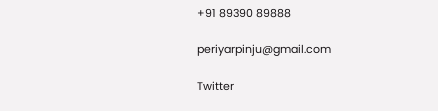+91 89390 89888

periyarpinju@gmail.com

Twitter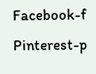Facebook-f Pinterest-p